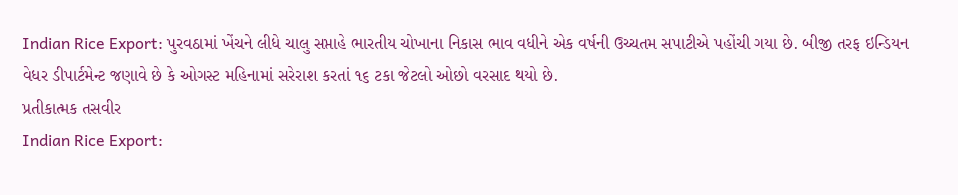Indian Rice Export: પુરવઠામાં ખેંચને લીધે ચાલુ સપ્તાહે ભારતીય ચોખાના નિકાસ ભાવ વધીને એક વર્ષની ઉચ્ચતમ સપાટીએ પહોંચી ગયા છે. બીજી તરફ ઇન્ડિયન વેધર ડીપાર્ટમેન્ટ જણાવે છે કે ઓગસ્ટ મહિનામાં સરેરાશ કરતાં ૧૬ ટકા જેટલો ઓછો વરસાદ થયો છે.
પ્રતીકાત્મક તસવીર
Indian Rice Export: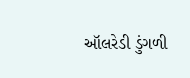ઑલરેડી ડુંગળી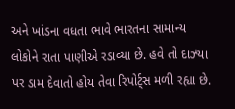અને ખાંડના વધતા ભાવે ભારતના સામાન્ય લોકોને રાતા પાણીએ રડાવ્યા છે. હવે તો દાઝ્યા પર ડામ દેવાતો હોય તેવા રિપોર્ટ્સ મળી રહ્યા છે.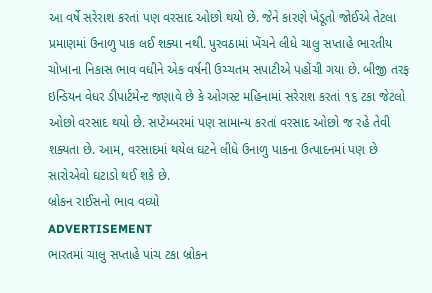આ વર્ષે સરેરાશ કરતાં પણ વરસાદ ઓછો થયો છે. જેને કારણે ખેડૂતો જોઈએ તેટલા પ્રમાણમાં ઉનાળુ પાક લઈ શક્યા નથી. પુરવઠામાં ખેંચને લીધે ચાલુ સપ્તાહે ભારતીય ચોખાના નિકાસ ભાવ વધીને એક વર્ષની ઉચ્ચતમ સપાટીએ પહોંચી ગયા છે. બીજી તરફ ઇન્ડિયન વેધર ડીપાર્ટમેન્ટ જણાવે છે કે ઓગસ્ટ મહિનામાં સરેરાશ કરતાં ૧૬ ટકા જેટલો ઓછો વરસાદ થયો છે. સપ્ટેમ્બરમાં પણ સામાન્ય કરતાં વરસાદ ઓછો જ રહે તેવી શક્યતા છે. આમ, વરસાદમાં થયેલ ઘટને લીધે ઉનાળુ પાકના ઉત્પાદનમાં પણ છે સારોએવો ઘટાડો થઈ શકે છે.
બ્રોકન રાઈસનો ભાવ વધ્યો
ADVERTISEMENT
ભારતમાં ચાલુ સપ્તાહે પાંચ ટકા બ્રોકન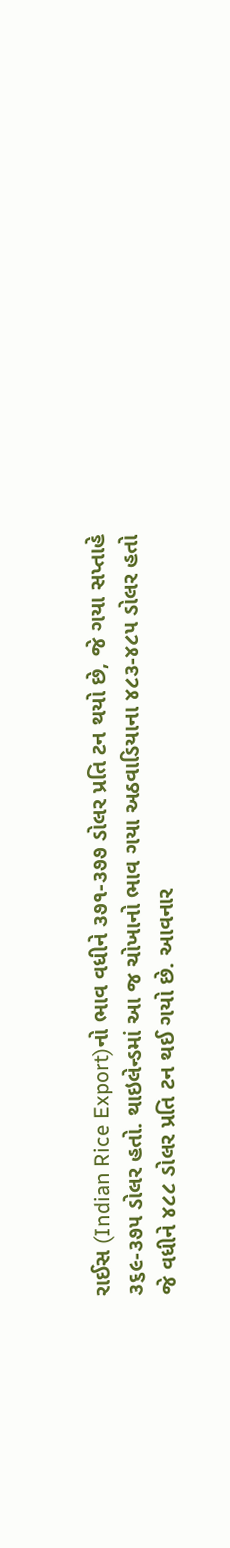રાઈસ (Indian Rice Export)નો ભાવ વધીને ૩૭૧-૩૭૭ ડોલર પ્રતિ ટન થયો છે, જે ગયા સપ્તાહે ૩૬૯-૩૭૫ ડોલર હતો. થાઇલેન્ડમાં આ જ ચોખાનો ભાવ ગયા અઠવાડિયાના ૪૮૩-૪૮૫ ડોલર હતો જે વધીને ૪૮૮ ડોલર પ્રતિ ટન થઈ ગયો છે. આવનાર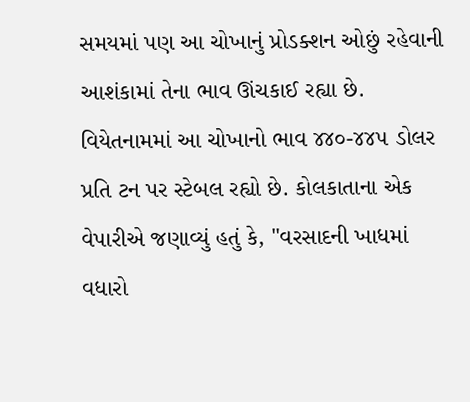સમયમાં પણ આ ચોખાનું પ્રોડક્શન ઓછું રહેવાની આશંકામાં તેના ભાવ ઊંચકાઈ રહ્યા છે. વિયેતનામમાં આ ચોખાનો ભાવ ૪૪૦-૪૪૫ ડોલર પ્રતિ ટન પર સ્ટેબલ રહ્યો છે. કોલકાતાના એક વેપારીએ જણાવ્યું હતું કે, "વરસાદની ખાધમાં વધારો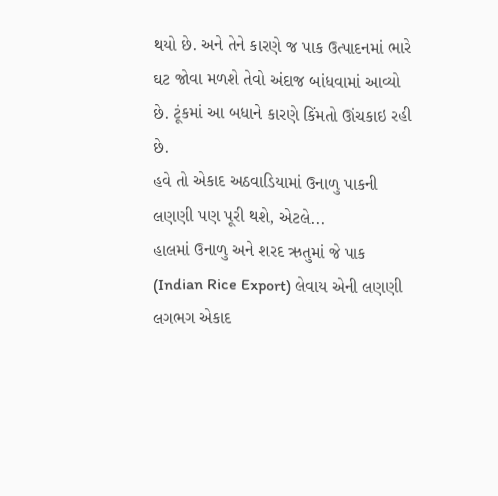થયો છે. અને તેને કારણે જ પાક ઉત્પાદનમાં ભારે ઘટ જોવા મળશે તેવો અંદાજ બાંધવામાં આવ્યો છે. ટૂંકમાં આ બધાને કારણે કિંમતો ઊંચકાઇ રહી છે.
હવે તો એકાદ અઠવાડિયામાં ઉનાળુ પાકની લણણી પણ પૂરી થશે, એટલે...
હાલમાં ઉનાળુ અને શરદ ઋતુમાં જે પાક (Indian Rice Export) લેવાય એની લણણી લગભગ એકાદ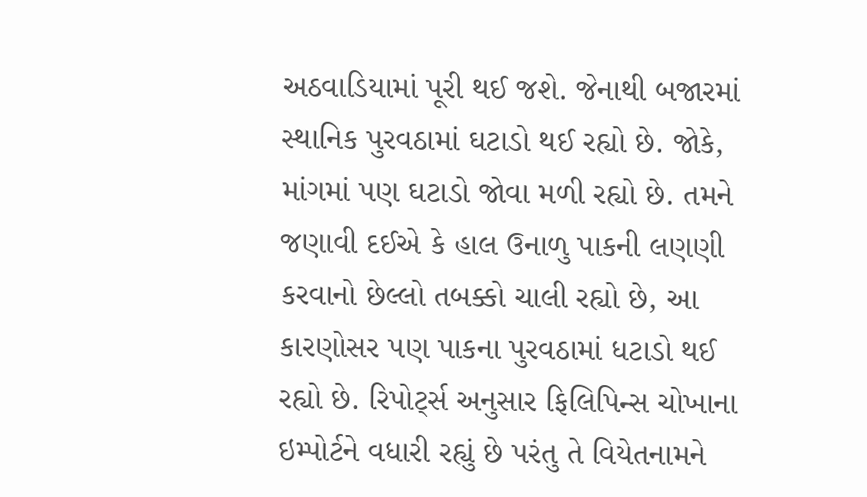અઠવાડિયામાં પૂરી થઈ જશે. જેનાથી બજારમાં સ્થાનિક પુરવઠામાં ઘટાડો થઈ રહ્યો છે. જોકે, માંગમાં પણ ઘટાડો જોવા મળી રહ્યો છે. તમને જણાવી દઈએ કે હાલ ઉનાળુ પાકની લણણી કરવાનો છેલ્લો તબક્કો ચાલી રહ્યો છે, આ કારણોસર પણ પાકના પુરવઠામાં ધટાડો થઈ રહ્યો છે. રિપોર્ટ્સ અનુસાર ફિલિપિન્સ ચોખાના ઇમ્પોર્ટને વધારી રહ્યું છે પરંતુ તે વિયેતનામને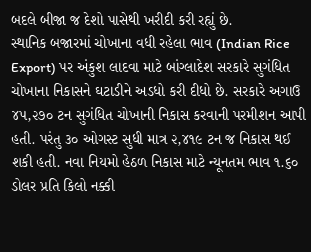બદલે બીજા જ દેશો પાસેથી ખરીદી કરી રહ્યું છે.
સ્થાનિક બજારમાં ચોખાના વધી રહેલા ભાવ (Indian Rice Export) પર અંકુશ લાદવા માટે બાંગ્લાદેશ સરકારે સુગંધિત ચોખાના નિકાસને ઘટાડીને અડધો કરી દીધો છે. સરકારે અગાઉ ૪૫,૨૭૦ ટન સુગંધિત ચોખાની નિકાસ કરવાની પરમીશન આપી હતી. પરંતુ ૩૦ ઓગસ્ટ સુધી માત્ર ૨,૪૧૯ ટન જ નિકાસ થઈ શકી હતી. નવા નિયમો હેઠળ નિકાસ માટે ન્યૂનતમ ભાવ ૧.૬૦ ડોલર પ્રતિ કિલો નક્કી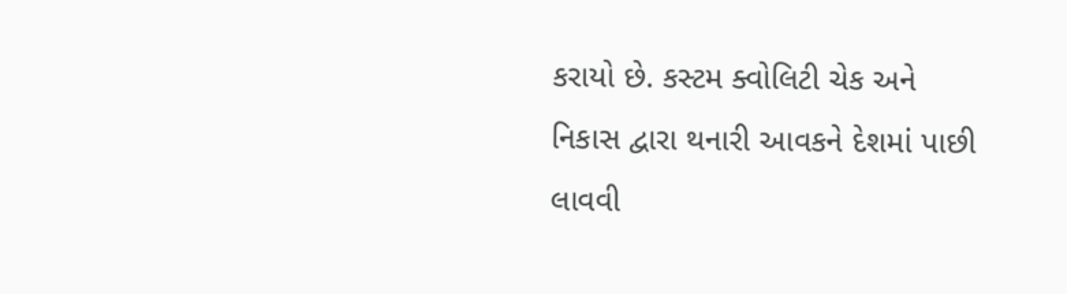કરાયો છે. કસ્ટમ ક્વોલિટી ચેક અને નિકાસ દ્વારા થનારી આવકને દેશમાં પાછી લાવવી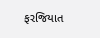ફરજિયાત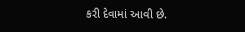કરી દેવામાં આવી છે.